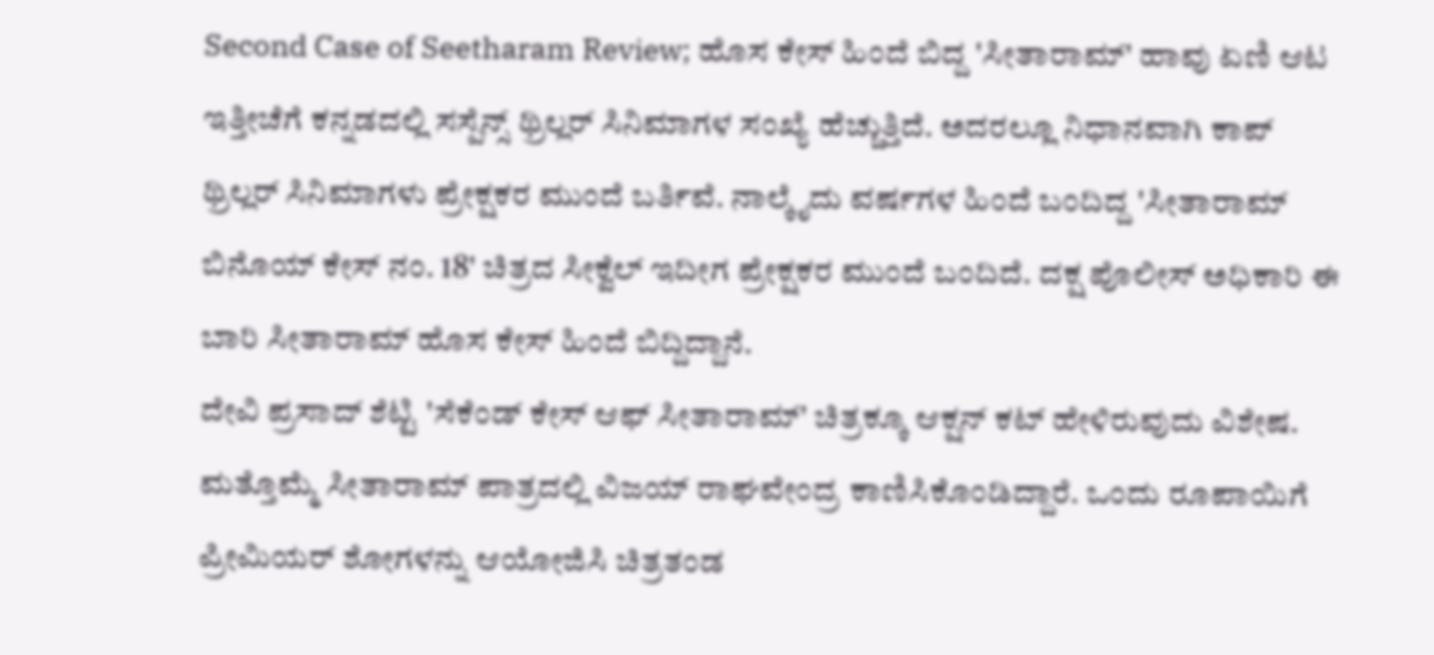Second Case of Seetharam Review; ಹೊಸ ಕೇಸ್ ಹಿಂದೆ ಬಿದ್ದ 'ಸೀತಾರಾಮ್' ಹಾವು ಏಣಿ ಆಟ
ಇತ್ತೀಚೆಗೆ ಕನ್ನಡದಲ್ಲಿ ಸಸ್ಪೆನ್ಸ್ ಥ್ರಿಲ್ಲರ್ ಸಿನಿಮಾಗಳ ಸಂಖ್ಯೆ ಹೆಚ್ಚುತ್ತಿದೆ. ಅದರಲ್ಲೂ ನಿಧಾನವಾಗಿ ಕಾಪ್ ಥ್ರಿಲ್ಲರ್ ಸಿನಿಮಾಗಳು ಪ್ರೇಕ್ಷಕರ ಮುಂದೆ ಬರ್ತಿವೆ. ನಾಲ್ಕೈದು ವರ್ಷಗಳ ಹಿಂದೆ ಬಂದಿದ್ದ 'ಸೀತಾರಾಮ್ ಬಿನೊಯ್ ಕೇಸ್ ನಂ. 18' ಚಿತ್ರದ ಸೀಕ್ವೆಲ್ ಇದೀಗ ಪ್ರೇಕ್ಷಕರ ಮುಂದೆ ಬಂದಿದೆ. ದಕ್ಷ ಪೊಲೀಸ್ ಅಧಿಕಾರಿ ಈ ಬಾರಿ ಸೀತಾರಾಮ್ ಹೊಸ ಕೇಸ್ ಹಿಂದೆ ಬಿದ್ದಿದ್ದಾನೆ.
ದೇವಿ ಪ್ರಸಾದ್ ಶೆಟ್ಟಿ 'ಸೆಕೆಂಡ್ ಕೇಸ್ ಆಫ್ ಸೀತಾರಾಮ್' ಚಿತ್ರಕ್ಕೂ ಆಕ್ಷನ್ ಕಟ್ ಹೇಳಿರುವುದು ವಿಶೇಷ. ಮತ್ತೊಮ್ಮೆ ಸೀತಾರಾಮ್ ಪಾತ್ರದಲ್ಲಿ ವಿಜಯ್ ರಾಘವೇಂದ್ರ ಕಾಣಿಸಿಕೊಂಡಿದ್ದಾರೆ. ಒಂದು ರೂಪಾಯಿಗೆ ಪ್ರೀಮಿಯರ್ ಶೋಗಳನ್ನು ಆಯೋಜಿಸಿ ಚಿತ್ರತಂಡ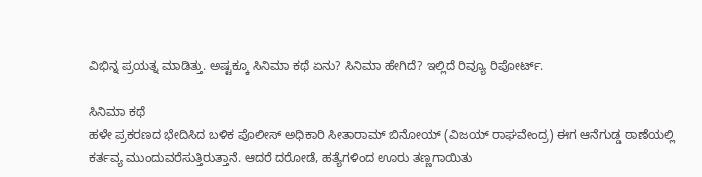ವಿಭಿನ್ನ ಪ್ರಯತ್ನ ಮಾಡಿತ್ತು. ಅಷ್ಟಕ್ಕೂ ಸಿನಿಮಾ ಕಥೆ ಏನು? ಸಿನಿಮಾ ಹೇಗಿದೆ? ಇಲ್ಲಿದೆ ರಿವ್ಯೂ ರಿಪೋರ್ಟ್.

ಸಿನಿಮಾ ಕಥೆ
ಹಳೇ ಪ್ರಕರಣದ ಭೇದಿಸಿದ ಬಳಿಕ ಪೊಲೀಸ್ ಅಧಿಕಾರಿ ಸೀತಾರಾಮ್ ಬಿನೋಯ್ (ವಿಜಯ್ ರಾಘವೇಂದ್ರ) ಈಗ ಆನೆಗುಡ್ಡ ಠಾಣೆಯಲ್ಲಿ ಕರ್ತವ್ಯ ಮುಂದುವರೆಸುತ್ತಿರುತ್ತಾನೆ. ಆದರೆ ದರೋಡೆ, ಹತ್ಯೆಗಳಿಂದ ಊರು ತಣ್ಣಗಾಯಿತು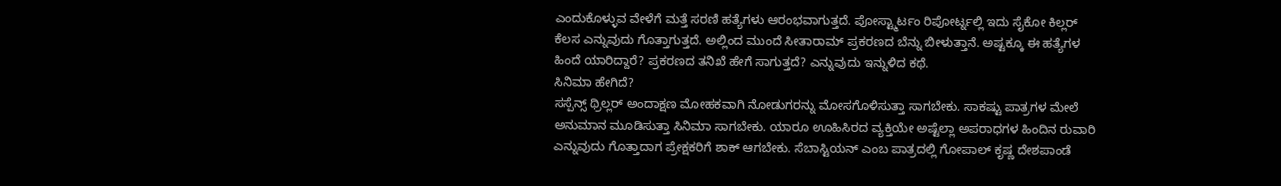ಎಂದುಕೊಳ್ಳುವ ವೇಳೆಗೆ ಮತ್ತೆ ಸರಣಿ ಹತ್ಯೆಗಳು ಆರಂಭವಾಗುತ್ತದೆ. ಪೋಸ್ಟ್ಮಾರ್ಟಂ ರಿಪೋರ್ಟ್ನಲ್ಲಿ ಇದು ಸೈಕೋ ಕಿಲ್ಲರ್ ಕೆಲಸ ಎನ್ನುವುದು ಗೊತ್ತಾಗುತ್ತದೆ. ಅಲ್ಲಿಂದ ಮುಂದೆ ಸೀತಾರಾಮ್ ಪ್ರಕರಣದ ಬೆನ್ನು ಬೀಳುತ್ತಾನೆ. ಅಷ್ಟಕ್ಕೂ ಈ ಹತ್ಯೆಗಳ ಹಿಂದೆ ಯಾರಿದ್ದಾರೆ? ಪ್ರಕರಣದ ತನಿಖೆ ಹೇಗೆ ಸಾಗುತ್ತದೆ? ಎನ್ನುವುದು ಇನ್ನುಳಿದ ಕಥೆ.
ಸಿನಿಮಾ ಹೇಗಿದೆ?
ಸಸ್ಪೆನ್ಸ್ ಥ್ರಿಲ್ಲರ್ ಅಂದಾಕ್ಷಣ ಮೋಹಕವಾಗಿ ನೋಡುಗರನ್ನು ಮೋಸಗೊಳಿಸುತ್ತಾ ಸಾಗಬೇಕು. ಸಾಕಷ್ಟು ಪಾತ್ರಗಳ ಮೇಲೆ ಅನುಮಾನ ಮೂಡಿಸುತ್ತಾ ಸಿನಿಮಾ ಸಾಗಬೇಕು. ಯಾರೂ ಊಹಿಸಿರದ ವ್ಯಕ್ತಿಯೇ ಅಷ್ಟೆಲ್ಲಾ ಅಪರಾಧಗಳ ಹಿಂದಿನ ರುವಾರಿ ಎನ್ನುವುದು ಗೊತ್ತಾದಾಗ ಪ್ರೇಕ್ಷಕರಿಗೆ ಶಾಕ್ ಆಗಬೇಕು. ಸೆಬಾಸ್ಟಿಯನ್ ಎಂಬ ಪಾತ್ರದಲ್ಲಿ ಗೋಪಾಲ್ ಕೃಷ್ಣ ದೇಶಪಾಂಡೆ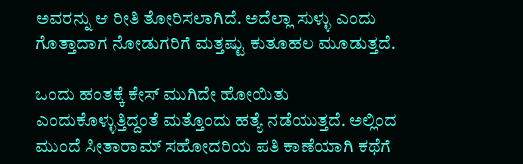ಅವರನ್ನು ಆ ರೀತಿ ತೋರಿಸಲಾಗಿದೆ. ಅದೆಲ್ಲಾ ಸುಳ್ಳು ಎಂದು ಗೊತ್ತಾದಾಗ ನೋಡುಗರಿಗೆ ಮತ್ತಷ್ಟು ಕುತೂಹಲ ಮೂಡುತ್ತದೆ.

ಒಂದು ಹಂತಕ್ಕೆ ಕೇಸ್ ಮುಗಿದೇ ಹೋಯಿತು ಎಂದುಕೊಳ್ಳುತ್ತಿದ್ದಂತೆ ಮತ್ತೊಂದು ಹತ್ಯೆ ನಡೆಯುತ್ತದೆ. ಅಲ್ಲಿಂದ ಮುಂದೆ ಸೀತಾರಾಮ್ ಸಹೋದರಿಯ ಪತಿ ಕಾಣೆಯಾಗಿ ಕಥೆಗೆ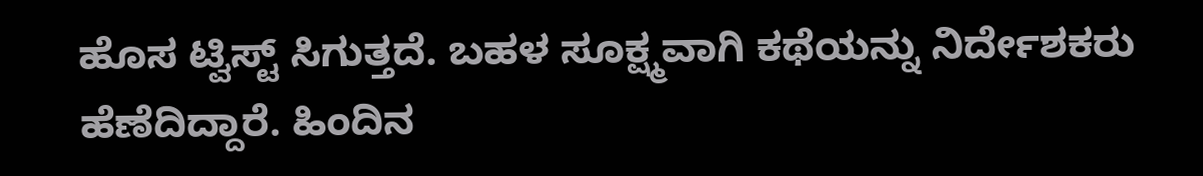ಹೊಸ ಟ್ವಿಸ್ಟ್ ಸಿಗುತ್ತದೆ. ಬಹಳ ಸೂಕ್ಷ್ಮವಾಗಿ ಕಥೆಯನ್ನು ನಿರ್ದೇಶಕರು ಹೆಣೆದಿದ್ದಾರೆ. ಹಿಂದಿನ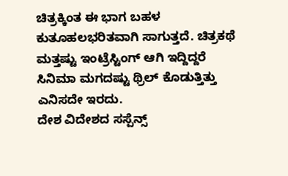ಚಿತ್ರಕ್ಕಿಂತ ಈ ಭಾಗ ಬಹಳ ಕುತೂಹಲಭರಿತವಾಗಿ ಸಾಗುತ್ತದೆ. ಚಿತ್ರಕಥೆ ಮತ್ತಷ್ಟು ಇಂಟ್ರೆಸ್ಟಿಂಗ್ ಆಗಿ ಇದ್ದಿದ್ದರೆ ಸಿನಿಮಾ ಮಗದಷ್ಟು ಥ್ರಿಲ್ ಕೊಡುತ್ತಿತ್ತು ಎನಿಸದೇ ಇರದು.
ದೇಶ ವಿದೇಶದ ಸಸ್ಪೆನ್ಸ್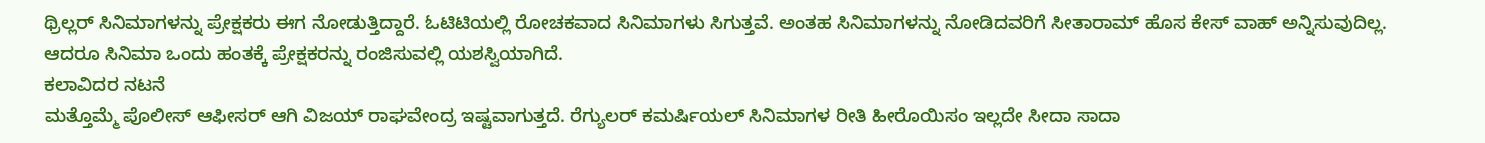ಥ್ರಿಲ್ಲರ್ ಸಿನಿಮಾಗಳನ್ನು ಪ್ರೇಕ್ಷಕರು ಈಗ ನೋಡುತ್ತಿದ್ದಾರೆ. ಓಟಿಟಿಯಲ್ಲಿ ರೋಚಕವಾದ ಸಿನಿಮಾಗಳು ಸಿಗುತ್ತವೆ. ಅಂತಹ ಸಿನಿಮಾಗಳನ್ನು ನೋಡಿದವರಿಗೆ ಸೀತಾರಾಮ್ ಹೊಸ ಕೇಸ್ ವಾಹ್ ಅನ್ನಿಸುವುದಿಲ್ಲ. ಆದರೂ ಸಿನಿಮಾ ಒಂದು ಹಂತಕ್ಕೆ ಪ್ರೇಕ್ಷಕರನ್ನು ರಂಜಿಸುವಲ್ಲಿ ಯಶಸ್ವಿಯಾಗಿದೆ.
ಕಲಾವಿದರ ನಟನೆ
ಮತ್ತೊಮ್ಮೆ ಪೊಲೀಸ್ ಆಫೀಸರ್ ಆಗಿ ವಿಜಯ್ ರಾಘವೇಂದ್ರ ಇಷ್ಟವಾಗುತ್ತದೆ. ರೆಗ್ಯುಲರ್ ಕಮರ್ಷಿಯಲ್ ಸಿನಿಮಾಗಳ ರೀತಿ ಹೀರೊಯಿಸಂ ಇಲ್ಲದೇ ಸೀದಾ ಸಾದಾ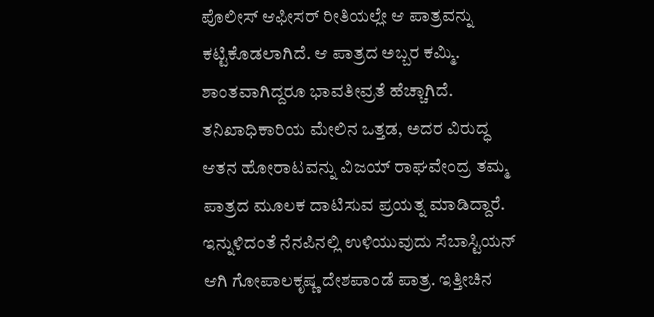ಪೊಲೀಸ್ ಆಫೀಸರ್ ರೀತಿಯಲ್ಲೇ ಆ ಪಾತ್ರವನ್ನು ಕಟ್ಟಿಕೊಡಲಾಗಿದೆ. ಆ ಪಾತ್ರದ ಅಬ್ಬರ ಕಮ್ಮಿ. ಶಾಂತವಾಗಿದ್ದರೂ ಭಾವತೀವ್ರತೆ ಹೆಚ್ಚಾಗಿದೆ. ತನಿಖಾಧಿಕಾರಿಯ ಮೇಲಿನ ಒತ್ತಡ, ಅದರ ವಿರುದ್ಧ ಆತನ ಹೋರಾಟವನ್ನು ವಿಜಯ್ ರಾಘವೇಂದ್ರ ತಮ್ಮ ಪಾತ್ರದ ಮೂಲಕ ದಾಟಿಸುವ ಪ್ರಯತ್ನ ಮಾಡಿದ್ದಾರೆ.
ಇನ್ನುಳಿದಂತೆ ನೆನಪಿನಲ್ಲಿ ಉಳಿಯುವುದು ಸೆಬಾಸ್ಟಿಯನ್ ಆಗಿ ಗೋಪಾಲಕೃಷ್ಣ ದೇಶಪಾಂಡೆ ಪಾತ್ರ. ಇತ್ತೀಚಿನ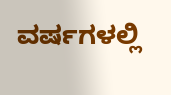ವರ್ಷಗಳಲ್ಲಿ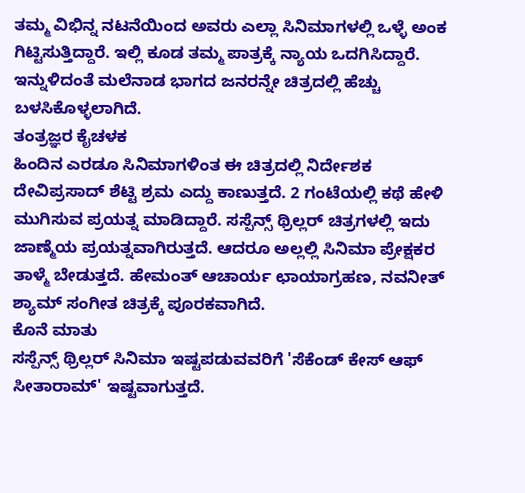ತಮ್ಮ ವಿಭಿನ್ನ ನಟನೆಯಿಂದ ಅವರು ಎಲ್ಲಾ ಸಿನಿಮಾಗಳಲ್ಲಿ ಒಳ್ಳೆ ಅಂಕ ಗಿಟ್ಟಿಸುತ್ತಿದ್ದಾರೆ. ಇಲ್ಲಿ ಕೂಡ ತಮ್ಮ ಪಾತ್ರಕ್ಕೆ ನ್ಯಾಯ ಒದಗಿಸಿದ್ದಾರೆ. ಇನ್ನುಳಿದಂತೆ ಮಲೆನಾಡ ಭಾಗದ ಜನರನ್ನೇ ಚಿತ್ರದಲ್ಲಿ ಹೆಚ್ಚು ಬಳಸಿಕೊಳ್ಳಲಾಗಿದೆ.
ತಂತ್ರಜ್ಞರ ಕೈಚಳಕ
ಹಿಂದಿನ ಎರಡೂ ಸಿನಿಮಾಗಳಿಂತ ಈ ಚಿತ್ರದಲ್ಲಿ ನಿರ್ದೇಶಕ ದೇವಿಪ್ರಸಾದ್ ಶೆಟ್ಟಿ ಶ್ರಮ ಎದ್ದು ಕಾಣುತ್ತದೆ. 2 ಗಂಟೆಯಲ್ಲಿ ಕಥೆ ಹೇಳಿ ಮುಗಿಸುವ ಪ್ರಯತ್ನ ಮಾಡಿದ್ದಾರೆ. ಸಸ್ಪೆನ್ಸ್ ಥ್ರಿಲ್ಲರ್ ಚಿತ್ರಗಳಲ್ಲಿ ಇದು ಜಾಣ್ಮೆಯ ಪ್ರಯತ್ನವಾಗಿರುತ್ತದೆ. ಆದರೂ ಅಲ್ಲಲ್ಲಿ ಸಿನಿಮಾ ಪ್ರೇಕ್ಷಕರ ತಾಳ್ಮೆ ಬೇಡುತ್ತದೆ. ಹೇಮಂತ್ ಆಚಾರ್ಯ ಛಾಯಾಗ್ರಹಣ, ನವನೀತ್ ಶ್ಯಾಮ್ ಸಂಗೀತ ಚಿತ್ರಕ್ಕೆ ಪೂರಕವಾಗಿದೆ.
ಕೊನೆ ಮಾತು
ಸಸ್ಪೆನ್ಸ್ ಥ್ರಿಲ್ಲರ್ ಸಿನಿಮಾ ಇಷ್ಟಪಡುವವರಿಗೆ 'ಸೆಕೆಂಡ್ ಕೇಸ್ ಆಫ್ ಸೀತಾರಾಮ್' ಇಷ್ಟವಾಗುತ್ತದೆ.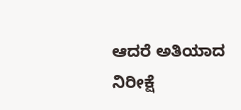ಆದರೆ ಅತಿಯಾದ ನಿರೀಕ್ಷೆ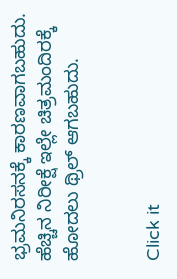ಭ್ರಮನಿರಸನಕ್ಕೆ ಕಾರಣವಾಗಬಹುದು. ಹೆಚ್ಚಿನ ನಿರೀಕ್ಷೆ ಇಲ್ಲೇ ಚಿತ್ರಮಂದಿರಕ್ಕೆ ಹೋದಲು ಥ್ರಿಲ್ ಆಗಬಹುದು.


Click it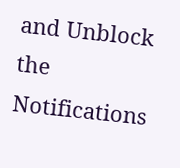and Unblock the Notifications